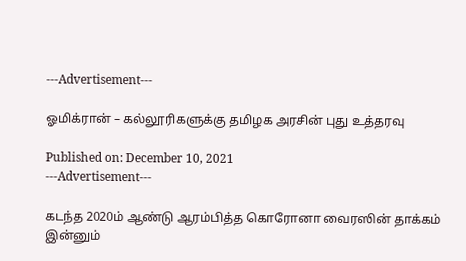---Advertisement---

ஓமிக்ரான் – கல்லூரிகளுக்கு தமிழக அரசின் புது உத்தரவு

Published on: December 10, 2021
---Advertisement---

கடந்த 2020ம் ஆண்டு ஆரம்பித்த கொரோனா வைரஸின் தாக்கம் இன்னும்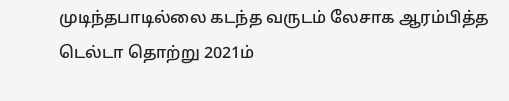முடிந்தபாடில்லை கடந்த வருடம் லேசாக ஆரம்பித்த டெல்டா தொற்று 2021ம்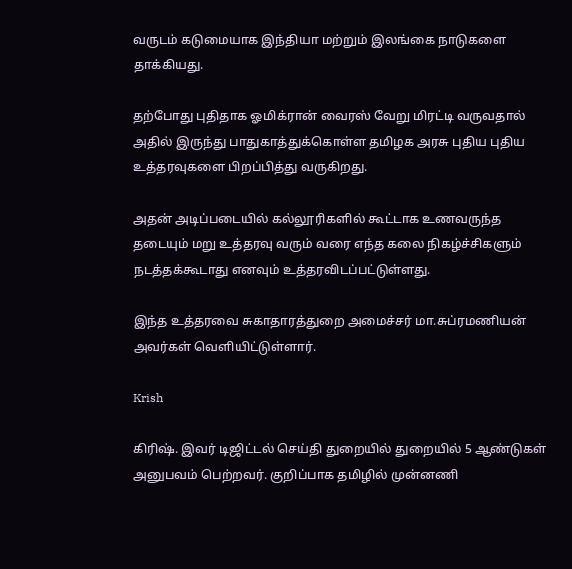வருடம் கடுமையாக இந்தியா மற்றும் இலங்கை நாடுகளை தாக்கியது.

தற்போது புதிதாக ஓமிக்ரான் வைரஸ் வேறு மிரட்டி வருவதால் அதில் இருந்து பாதுகாத்துக்கொள்ள தமிழக அரசு புதிய புதிய உத்தரவுகளை பிறப்பித்து வருகிறது.

அதன் அடிப்படையில் கல்லூரிகளில் கூட்டாக உணவருந்த தடையும் மறு உத்தரவு வரும் வரை எந்த கலை நிகழ்ச்சிகளும் நடத்தக்கூடாது எனவும் உத்தரவிடப்பட்டுள்ளது.

இந்த உத்தரவை சுகாதாரத்துறை அமைச்சர் மா.சுப்ரமணியன் அவர்கள் வெளியிட்டுள்ளார்.

Krish

கிரிஷ். இவர் டிஜிட்டல் செய்தி துறையில் துறையில் 5 ஆண்டுகள் அனுபவம் பெற்றவர். குறிப்பாக தமிழில் முன்னணி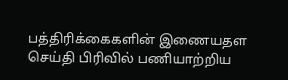பத்திரிக்கைகளின் இணையதள செய்தி பிரிவில் பணியாற்றிய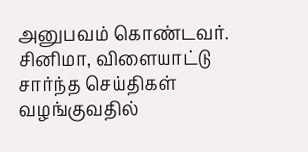அனுபவம் கொண்டவர். சினிமா, விளையாட்டு சார்ந்த செய்திகள் வழங்குவதில்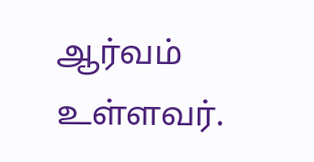ஆர்வம் உள்ளவர்.